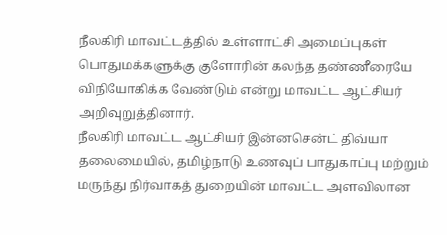நீலகிரி மாவட்டத்தில் உள்ளாட்சி அமைப்புகள் பொதுமக்களுக்கு குளோரின் கலந்த தண்ணீரையே விநியோகிக்க வேண்டும் என்று மாவட்ட ஆட்சியர் அறிவுறுத்தினார்.
நீலகிரி மாவட்ட ஆட்சியர் இன்னசென்ட் திவ்யா தலைமையில், தமிழ்நாடு உணவுப் பாதுகாப்பு மற்றும் மருந்து நிர்வாகத் துறையின் மாவட்ட அளவிலான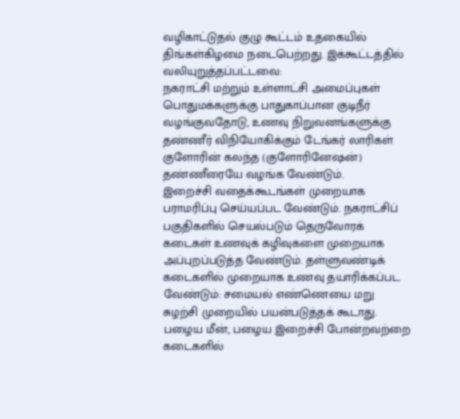வழிகாட்டுதல் குழு கூட்டம் உதகையில் திங்கள்கிழமை நடைபெற்றது. இக்கூட்டத்தில் வலியுறுத்தப்பட்டவை:
நகராட்சி மற்றும் உள்ளாட்சி அமைப்புகள் பொதுமக்களுக்கு பாதுகாப்பான குடிநீர் வழங்குவதோடு, உணவு நிறுவனங்களுக்கு தண்ணீர் விநியோகிக்கும் டேங்கர் லாரிகள் குளோரின் கலந்த (குளோரினேஷன்) தண்ணீரையே வழங்க வேண்டும்.
இறைச்சி வதைக்கூடங்கள் முறையாக பராமரிப்பு செய்யப்பட வேண்டும். நகராட்சிப் பகுதிகளில் செயல்படும் தெருவோரக் கடைகள் உணவுக் கழிவுகளை முறையாக அப்புறப்படுத்த வேண்டும். தள்ளுவண்டிக் கடைகளில் முறையாக உணவு தயாரிக்கப்பட வேண்டும்: சமையல் எண்ணெயை மறு சுழற்சி முறையில் பயன்படுத்தக் கூடாது. பழைய மீன், பழைய இறைச்சி போன்றவற்றை கடைகளில்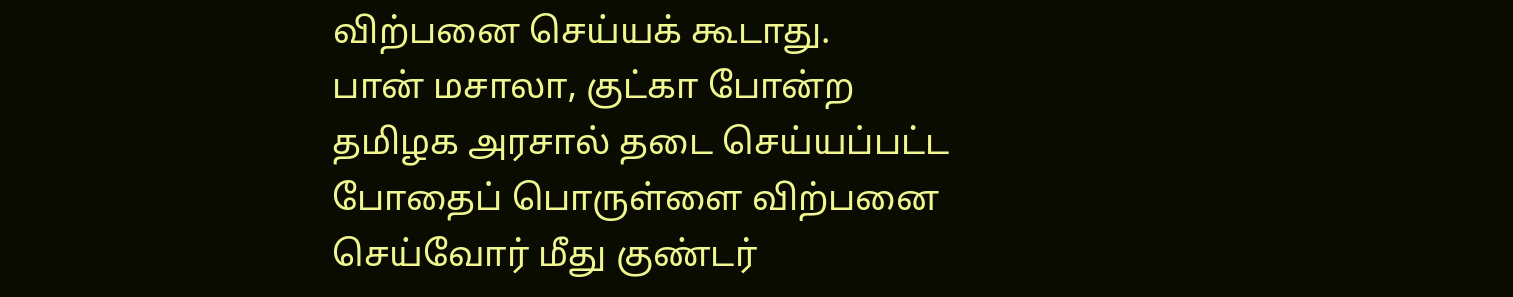விற்பனை செய்யக் கூடாது.
பான் மசாலா, குட்கா போன்ற தமிழக அரசால் தடை செய்யப்பட்ட போதைப் பொருள்ளை விற்பனை செய்வோர் மீது குண்டர்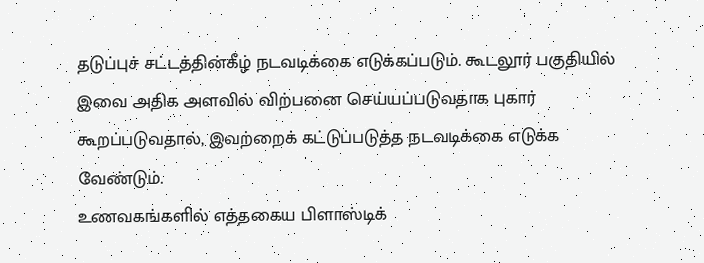தடுப்புச் சட்டத்தின்கீழ் நடவடிக்கை எடுக்கப்படும். கூடலூர் பகுதியில் இவை அதிக அளவில் விற்பனை செய்யப்படுவதாக புகார் கூறப்படுவதால், இவற்றைக் கட்டுப்படுத்த நடவடிக்கை எடுக்க வேண்டும்.
உணவகங்களில் எத்தகைய பிளாஸ்டிக்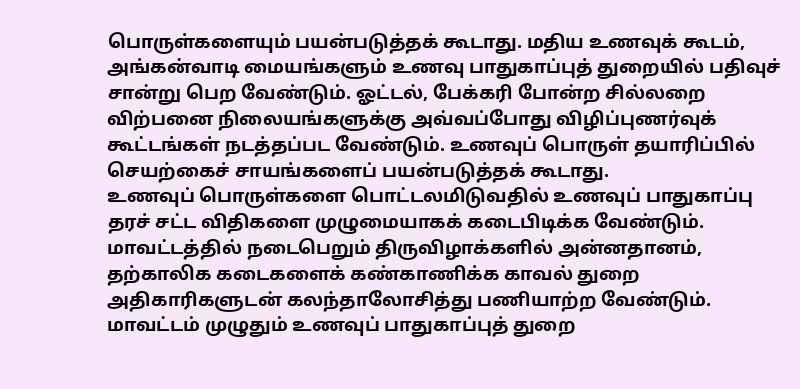பொருள்களையும் பயன்படுத்தக் கூடாது. மதிய உணவுக் கூடம், அங்கன்வாடி மையங்களும் உணவு பாதுகாப்புத் துறையில் பதிவுச் சான்று பெற வேண்டும். ஓட்டல், பேக்கரி போன்ற சில்லறை விற்பனை நிலையங்களுக்கு அவ்வப்போது விழிப்புணர்வுக் கூட்டங்கள் நடத்தப்பட வேண்டும். உணவுப் பொருள் தயாரிப்பில் செயற்கைச் சாயங்களைப் பயன்படுத்தக் கூடாது.
உணவுப் பொருள்களை பொட்டலமிடுவதில் உணவுப் பாதுகாப்பு தரச் சட்ட விதிகளை முழுமையாகக் கடைபிடிக்க வேண்டும். மாவட்டத்தில் நடைபெறும் திருவிழாக்களில் அன்னதானம், தற்காலிக கடைகளைக் கண்காணிக்க காவல் துறை அதிகாரிகளுடன் கலந்தாலோசித்து பணியாற்ற வேண்டும்.
மாவட்டம் முழுதும் உணவுப் பாதுகாப்புத் துறை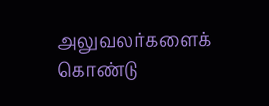அலுவலர்களைக் கொண்டு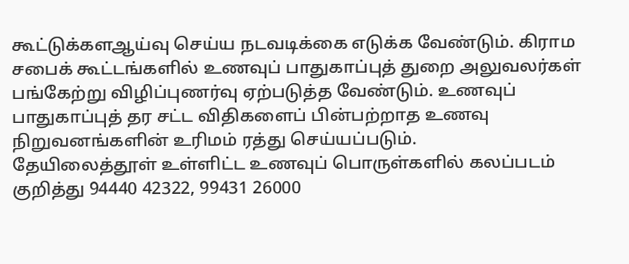கூட்டுக்களஆய்வு செய்ய நடவடிக்கை எடுக்க வேண்டும். கிராம சபைக் கூட்டங்களில் உணவுப் பாதுகாப்புத் துறை அலுவலர்கள் பங்கேற்று விழிப்புணர்வு ஏற்படுத்த வேண்டும். உணவுப் பாதுகாப்புத் தர சட்ட விதிகளைப் பின்பற்றாத உணவு நிறுவனங்களின் உரிமம் ரத்து செய்யப்படும்.
தேயிலைத்தூள் உள்ளிட்ட உணவுப் பொருள்களில் கலப்படம் குறித்து 94440 42322, 99431 26000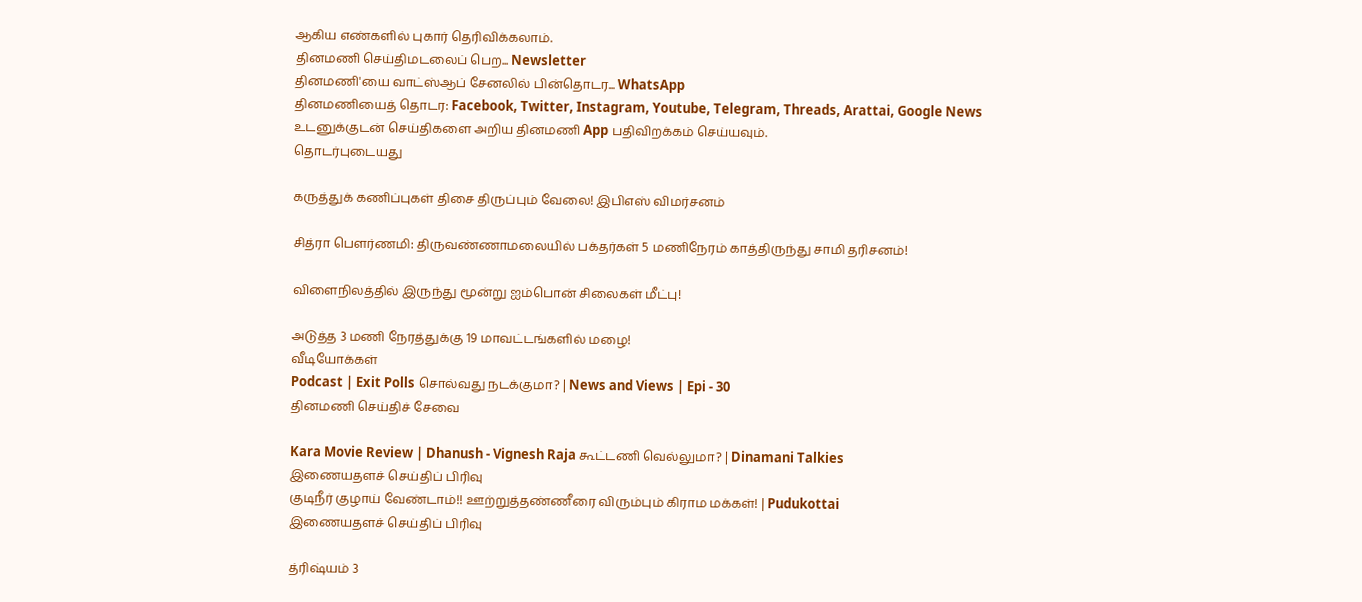ஆகிய எண்களில் புகார் தெரிவிக்கலாம்.
தினமணி செய்திமடலைப் பெற... Newsletter
தினமணி'யை வாட்ஸ்ஆப் சேனலில் பின்தொடர... WhatsApp
தினமணியைத் தொடர: Facebook, Twitter, Instagram, Youtube, Telegram, Threads, Arattai, Google News
உடனுக்குடன் செய்திகளை அறிய தினமணி App பதிவிறக்கம் செய்யவும்.
தொடர்புடையது

கருத்துக் கணிப்புகள் திசை திருப்பும் வேலை! இபிஎஸ் விமர்சனம்

சித்ரா பெளர்ணமி: திருவண்ணாமலையில் பக்தர்கள் 5 மணிநேரம் காத்திருந்து சாமி தரிசனம்!

விளைநிலத்தில் இருந்து மூன்று ஐம்பொன் சிலைகள் மீட்பு!

அடுத்த 3 மணி நேரத்துக்கு 19 மாவட்டங்களில் மழை!
வீடியோக்கள்
Podcast | Exit Polls சொல்வது நடக்குமா? | News and Views | Epi - 30
தினமணி செய்திச் சேவை

Kara Movie Review | Dhanush - Vignesh Raja கூட்டணி வெல்லுமா? | Dinamani Talkies
இணையதளச் செய்திப் பிரிவு
குடிநீர் குழாய் வேண்டாம்!! ஊற்றுத்தண்ணீரை விரும்பும் கிராம மக்கள்! | Pudukottai
இணையதளச் செய்திப் பிரிவு

த்ரிஷ்யம் 3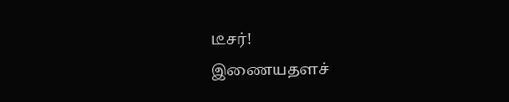டீசர்!
இணையதளச்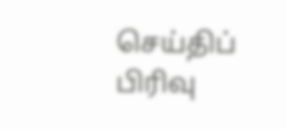செய்திப் பிரிவு